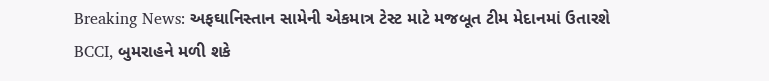Breaking News: અફઘાનિસ્તાન સામેની એકમાત્ર ટેસ્ટ માટે મજબૂત ટીમ મેદાનમાં ઉતારશે BCCI, બુમરાહને મળી શકે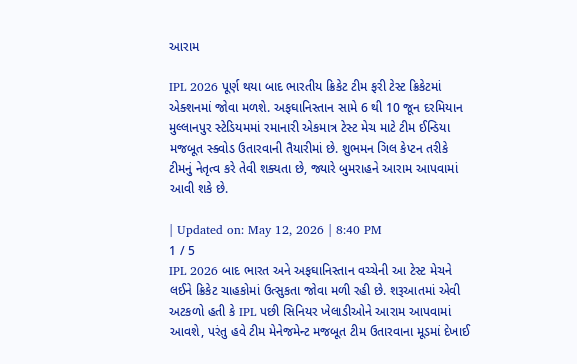આરામ

IPL 2026 પૂર્ણ થયા બાદ ભારતીય ક્રિકેટ ટીમ ફરી ટેસ્ટ ક્રિકેટમાં એક્શનમાં જોવા મળશે. અફઘાનિસ્તાન સામે 6 થી 10 જૂન દરમિયાન મુલ્લાનપુર સ્ટેડિયમમાં રમાનારી એકમાત્ર ટેસ્ટ મેચ માટે ટીમ ઈન્ડિયા મજબૂત સ્ક્વોડ ઉતારવાની તૈયારીમાં છે. શુભમન ગિલ કેપ્ટન તરીકે ટીમનું નેતૃત્વ કરે તેવી શક્યતા છે, જ્યારે બુમરાહને આરામ આપવામાં આવી શકે છે.

| Updated on: May 12, 2026 | 8:40 PM
1 / 5
IPL 2026 બાદ ભારત અને અફઘાનિસ્તાન વચ્ચેની આ ટેસ્ટ મેચને લઈને ક્રિકેટ ચાહકોમાં ઉત્સુકતા જોવા મળી રહી છે. શરૂઆતમાં એવી અટકળો હતી કે IPL પછી સિનિયર ખેલાડીઓને આરામ આપવામાં આવશે, પરંતુ હવે ટીમ મેનેજમેન્ટ મજબૂત ટીમ ઉતારવાના મૂડમાં દેખાઈ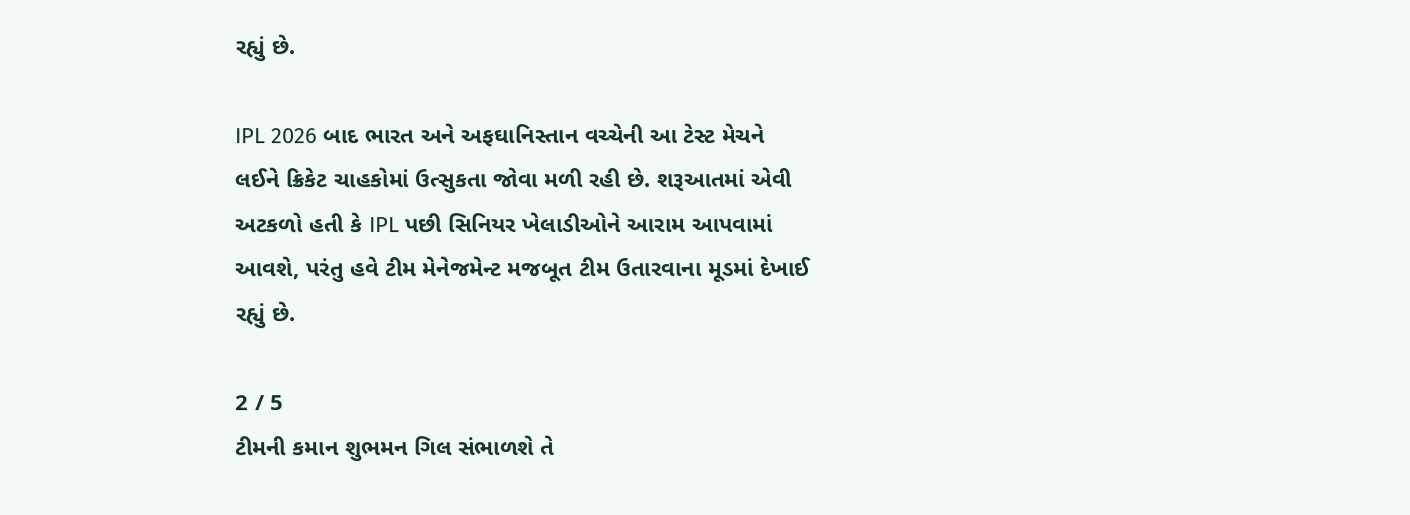રહ્યું છે.

IPL 2026 બાદ ભારત અને અફઘાનિસ્તાન વચ્ચેની આ ટેસ્ટ મેચને લઈને ક્રિકેટ ચાહકોમાં ઉત્સુકતા જોવા મળી રહી છે. શરૂઆતમાં એવી અટકળો હતી કે IPL પછી સિનિયર ખેલાડીઓને આરામ આપવામાં આવશે, પરંતુ હવે ટીમ મેનેજમેન્ટ મજબૂત ટીમ ઉતારવાના મૂડમાં દેખાઈ રહ્યું છે.

2 / 5
ટીમની કમાન શુભમન ગિલ સંભાળશે તે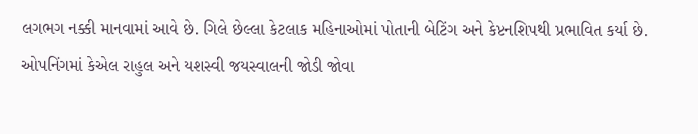લગભગ નક્કી માનવામાં આવે છે. ગિલે છેલ્લા કેટલાક મહિનાઓમાં પોતાની બેટિંગ અને કેપ્ટનશિપથી પ્રભાવિત કર્યા છે. ઓપનિંગમાં કેએલ રાહુલ અને યશસ્વી જયસ્વાલની જોડી જોવા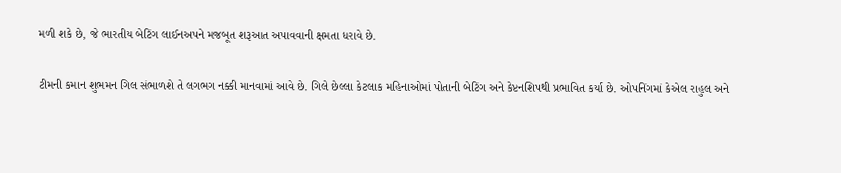મળી શકે છે, જે ભારતીય બેટિંગ લાઈનઅપને મજબૂત શરૂઆત અપાવવાની ક્ષમતા ધરાવે છે.

ટીમની કમાન શુભમન ગિલ સંભાળશે તે લગભગ નક્કી માનવામાં આવે છે. ગિલે છેલ્લા કેટલાક મહિનાઓમાં પોતાની બેટિંગ અને કેપ્ટનશિપથી પ્રભાવિત કર્યા છે. ઓપનિંગમાં કેએલ રાહુલ અને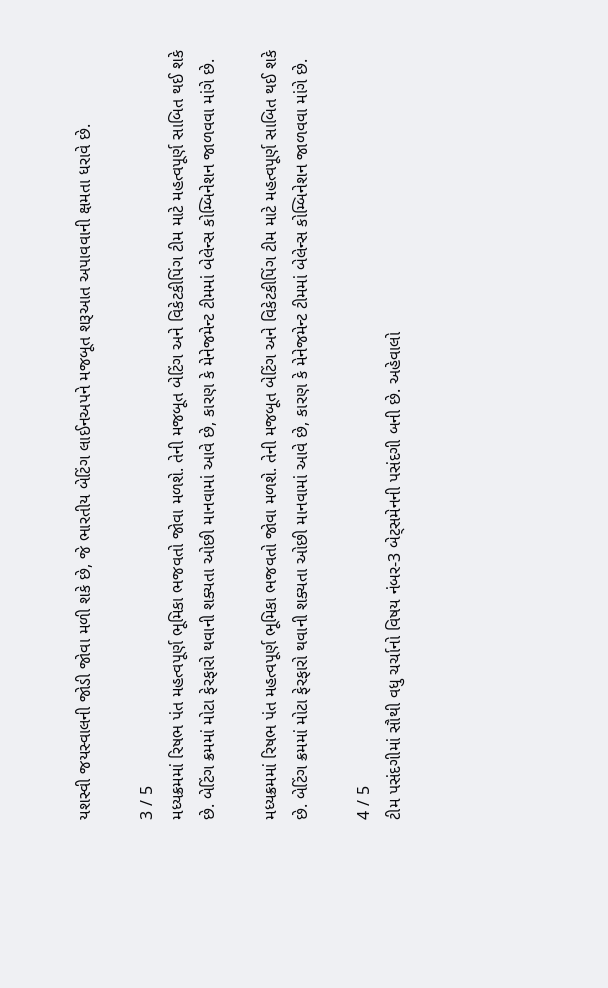યશસ્વી જયસ્વાલની જોડી જોવા મળી શકે છે, જે ભારતીય બેટિંગ લાઈનઅપને મજબૂત શરૂઆત અપાવવાની ક્ષમતા ધરાવે છે.

3 / 5
મધ્યક્રમમાં રિષભ પંત મહત્વપૂર્ણ ભૂમિકા ભજવતો જોવા મળશે. તેની મજબૂત બેટિંગ અને વિકેટકીપિંગ ટીમ માટે મહત્વપૂર્ણ સાબિત થઈ શકે છે. બેટિંગ ક્રમમાં મોટા ફેરફારો થવાની શક્યતા ઓછી માનવામાં આવે છે, કારણ કે મેનેજમેન્ટ ટીમમાં બેલેન્સ કોમ્બિનેશન જાળવવા માંગે છે.

મધ્યક્રમમાં રિષભ પંત મહત્વપૂર્ણ ભૂમિકા ભજવતો જોવા મળશે. તેની મજબૂત બેટિંગ અને વિકેટકીપિંગ ટીમ માટે મહત્વપૂર્ણ સાબિત થઈ શકે છે. બેટિંગ ક્રમમાં મોટા ફેરફારો થવાની શક્યતા ઓછી માનવામાં આવે છે, કારણ કે મેનેજમેન્ટ ટીમમાં બેલેન્સ કોમ્બિનેશન જાળવવા માંગે છે.

4 / 5
ટીમ પસંદગીમાં સૌથી વધુ ચર્ચાનો વિષય નંબર-3 બેટ્સમેનની પસંદગી બની છે. અહેવાલો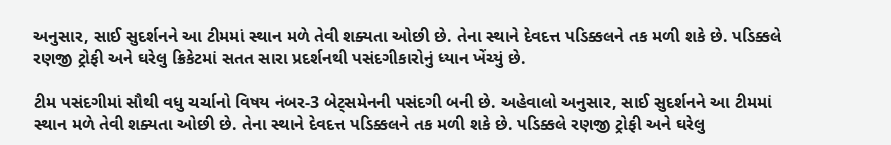અનુસાર, સાઈ સુદર્શનને આ ટીમમાં સ્થાન મળે તેવી શક્યતા ઓછી છે. તેના સ્થાને દેવદત્ત પડિક્કલને તક મળી શકે છે. પડિક્કલે રણજી ટ્રોફી અને ઘરેલુ ક્રિકેટમાં સતત સારા પ્રદર્શનથી પસંદગીકારોનું ધ્યાન ખેંચ્યું છે.

ટીમ પસંદગીમાં સૌથી વધુ ચર્ચાનો વિષય નંબર-3 બેટ્સમેનની પસંદગી બની છે. અહેવાલો અનુસાર, સાઈ સુદર્શનને આ ટીમમાં સ્થાન મળે તેવી શક્યતા ઓછી છે. તેના સ્થાને દેવદત્ત પડિક્કલને તક મળી શકે છે. પડિક્કલે રણજી ટ્રોફી અને ઘરેલુ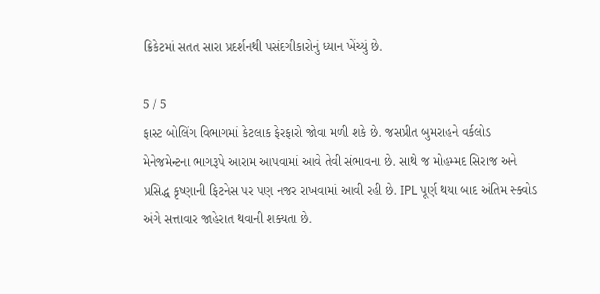ક્રિકેટમાં સતત સારા પ્રદર્શનથી પસંદગીકારોનું ધ્યાન ખેંચ્યું છે.

5 / 5
ફાસ્ટ બોલિંગ વિભાગમાં કેટલાક ફેરફારો જોવા મળી શકે છે. જસપ્રીત બુમરાહને વર્કલોડ મેનેજમેન્ટના ભાગરૂપે આરામ આપવામાં આવે તેવી સંભાવના છે. સાથે જ મોહમ્મદ સિરાજ અને પ્રસિદ્ધ કૃષ્ણાની ફિટનેસ પર પણ નજર રાખવામાં આવી રહી છે. IPL પૂર્ણ થયા બાદ અંતિમ સ્ક્વોડ અંગે સત્તાવાર જાહેરાત થવાની શક્યતા છે.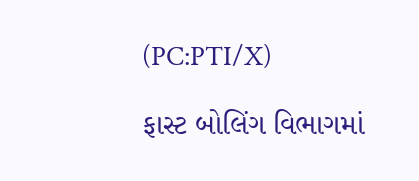(PC:PTI/X)

ફાસ્ટ બોલિંગ વિભાગમાં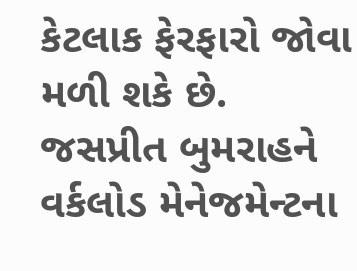કેટલાક ફેરફારો જોવા મળી શકે છે. જસપ્રીત બુમરાહને વર્કલોડ મેનેજમેન્ટના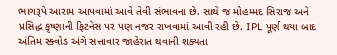ભાગરૂપે આરામ આપવામાં આવે તેવી સંભાવના છે. સાથે જ મોહમ્મદ સિરાજ અને પ્રસિદ્ધ કૃષ્ણાની ફિટનેસ પર પણ નજર રાખવામાં આવી રહી છે. IPL પૂર્ણ થયા બાદ અંતિમ સ્ક્વોડ અંગે સત્તાવાર જાહેરાત થવાની શક્યતા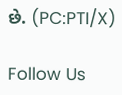છે. (PC:PTI/X)

Follow Us